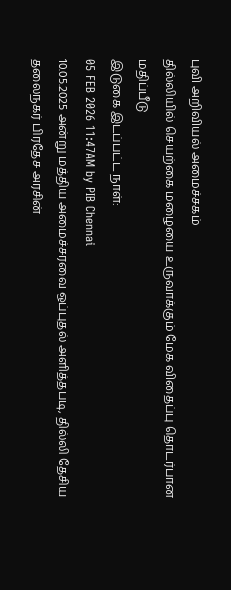புவி அறிவியல் அமைச்சகம்
தில்லியில் செயற்கை மழையை உருவாக்கும் மேக விதைப்பு தொடர்பான மதிப்பீடு
இடுகை இடப்பட்ட நாள்:
05 FEB 2026 11:47AM by PIB Chennai
10.05.2025 அன்று மத்திய அமைச்சரவை ஒப்புதல் அளித்தபடி, தில்லி தேசிய தலைநகர் பிரதேச அரசின்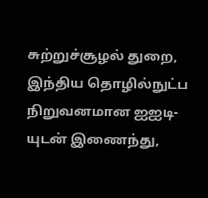சுற்றுச்சூழல் துறை, இந்திய தொழில்நுட்ப நிறுவனமான ஐஐடி-யுடன் இணைந்து,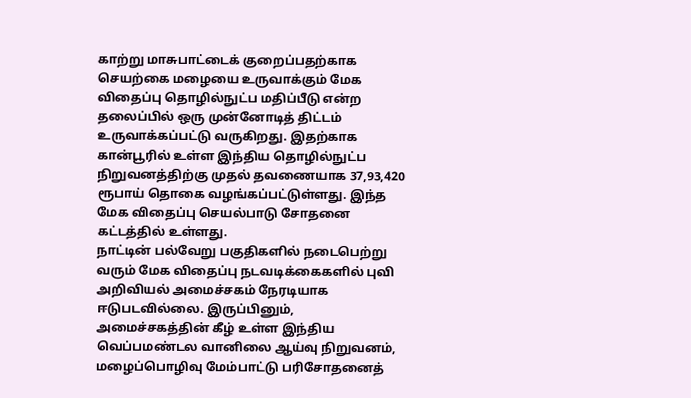காற்று மாசுபாட்டைக் குறைப்பதற்காக செயற்கை மழையை உருவாக்கும் மேக விதைப்பு தொழில்நுட்ப மதிப்பீடு என்ற தலைப்பில் ஒரு முன்னோடித் திட்டம் உருவாக்கப்பட்டு வருகிறது. இதற்காக கான்பூரில் உள்ள இந்திய தொழில்நுட்ப நிறுவனத்திற்கு முதல் தவணையாக 37,93,420 ரூபாய் தொகை வழங்கப்பட்டுள்ளது. இந்த மேக விதைப்பு செயல்பாடு சோதனை கட்டத்தில் உள்ளது.
நாட்டின் பல்வேறு பகுதிகளில் நடைபெற்று வரும் மேக விதைப்பு நடவடிக்கைகளில் புவி அறிவியல் அமைச்சகம் நேரடியாக ஈடுபடவில்லை. இருப்பினும், அமைச்சகத்தின் கீழ் உள்ள இந்திய வெப்பமண்டல வானிலை ஆய்வு நிறுவனம், மழைப்பொழிவு மேம்பாட்டு பரிசோதனைத்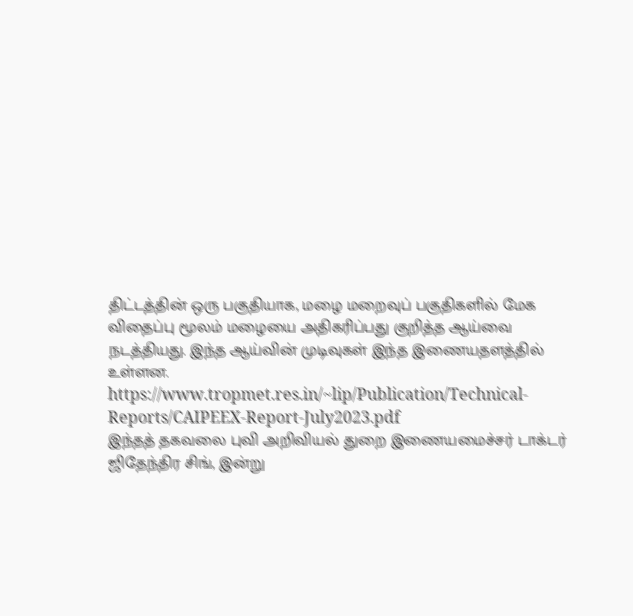திட்டத்தின் ஒரு பகுதியாக, மழை மறைவுப் பகுதிகளில் மேக விதைப்பு மூலம் மழையை அதிகரிப்பது குறித்த ஆய்வை நடத்தியது. இந்த ஆய்வின் முடிவுகள் இந்த இணையதளத்தில் உள்ளன.
https://www.tropmet.res.in/~lip/Publication/Technical-Reports/CAIPEEX-Report-July2023.pdf
இந்தத் தகவலை புவி அறிவியல் துறை இணையமைச்சர் டாக்டர் ஜிதேந்திர சிங், இன்று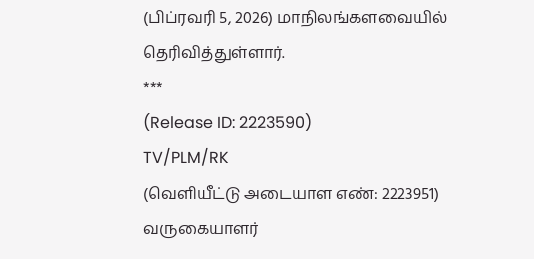(பிப்ரவரி 5, 2026) மாநிலங்களவையில் தெரிவித்துள்ளார்.
***
(Release ID: 2223590)
TV/PLM/RK
(வெளியீட்டு அடையாள எண்: 2223951)
வருகையாளர்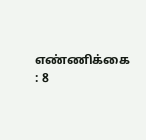எண்ணிக்கை : 8